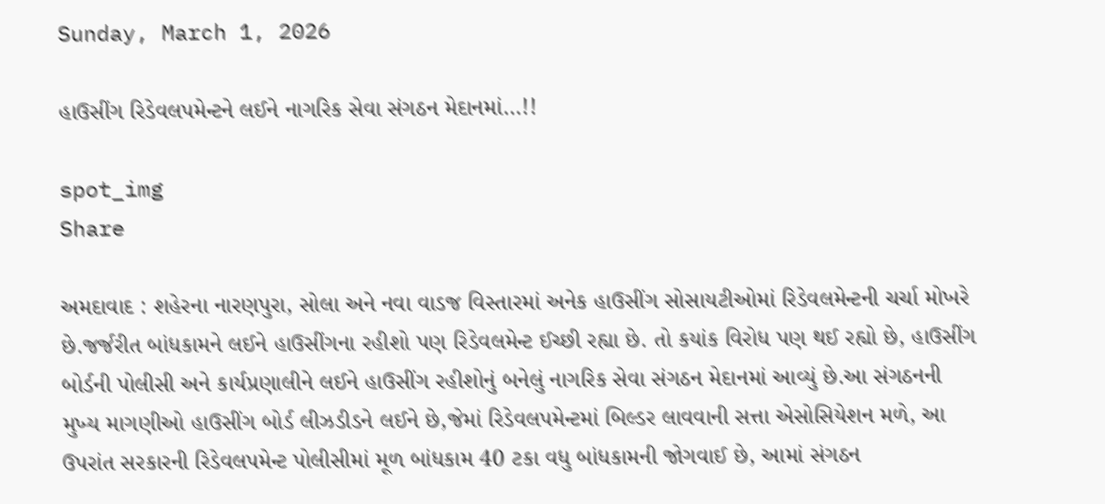Sunday, March 1, 2026

હાઉસીંગ રિડેવલપમેન્ટને લઈને નાગરિક સેવા સંગઠન મેદાનમાં…!!

spot_img
Share

અમદાવાદ : શહેરના નારણપુરા, સોલા અને નવા વાડજ વિસ્તારમાં અનેક હાઉસીંગ સોસાયટીઓમાં રિડેવલમેન્ટની ચર્ચા મોખરે છે.જર્જરીત બાંધકામને લઈને હાઉસીંગના રહીશો પણ રિડેવલમેન્ટ ઈચ્છી રહ્યા છે. તો કયાંક વિરોધ પણ થઈ રહ્યો છે, હાઉસીંગ બોર્ડની પોલીસી અને કાર્યપ્રણાલીને લઈને હાઉસીંગ રહીશોનું બનેલું નાગરિક સેવા સંગઠન મેદાનમાં આવ્યું છે.આ સંગઠનની મુખ્ય માગણીઓ હાઉસીંગ બોર્ડ લીઝડીડને લઈને છે,જેમાં રિડેવલપમેન્ટમાં બિલ્ડર લાવવાની સત્તા એસોસિયેશન મળે, આ ઉપરાંત સરકારની રિડેવલપમેન્ટ પોલીસીમાં મૂળ બાંધકામ 40 ટકા વધુ બાંધકામની જોગવાઈ છે, આમાં સંગઠન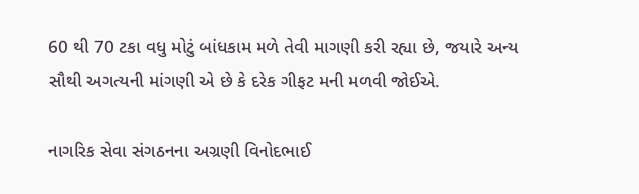60 થી 70 ટકા વધુ મોટું બાંધકામ મળે તેવી માગણી કરી રહ્યા છે, જયારે અન્ય સૌથી અગત્યની માંગણી એ છે કે દરેક ગીફટ મની મળવી જોઈએ.

નાગરિક સેવા સંગઠનના અગ્રણી વિનોદભાઈ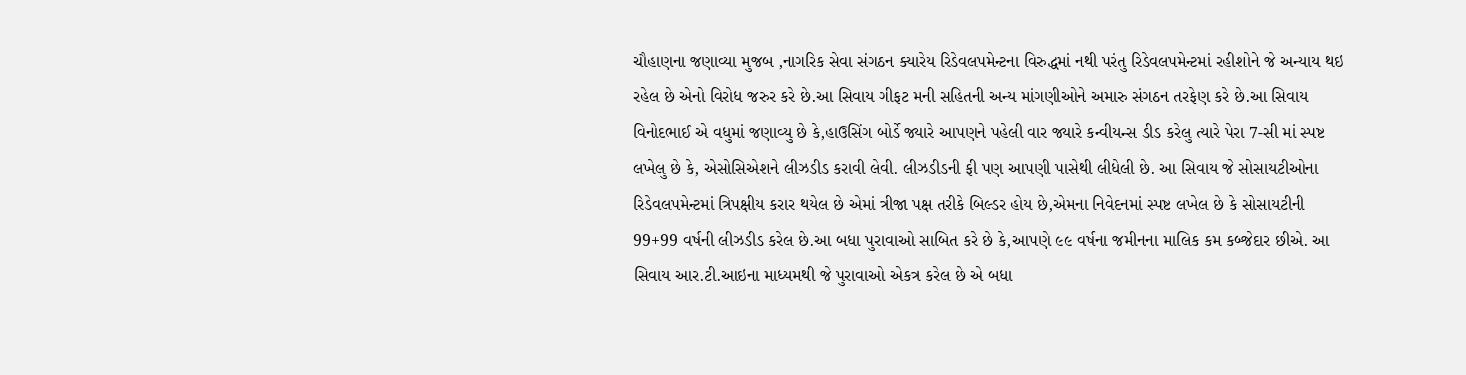ચૌહાણના જણાવ્યા મુજબ ,નાગરિક સેવા સંગઠન ક્યારેય રિડેવલપમેન્ટના વિરુદ્ધમાં નથી પરંતુ રિડેવલપમેન્ટમાં રહીશોને જે અન્યાય થઇ રહેલ છે એનો વિરોધ જરુર કરે છે.આ સિવાય ગીફટ મની સહિતની અન્ય માંગણીઓને અમારુ સંગઠન તરફેણ કરે છે.આ સિવાય વિનોદભાઈ એ વધુમાં જણાવ્યુ છે કે,હાઉસિંગ બોર્ડે જ્યારે આપણને પહેલી વાર જ્યારે કન્વીયન્સ ડીડ કરેલુ ત્યારે પેરા 7-સી માં સ્પષ્ટ લખેલુ છે કે, એસોસિએશને લીઝડીડ કરાવી લેવી. લીઝડીડની ફી પણ આપણી પાસેથી લીધેલી છે. આ સિવાય જે સોસાયટીઓના રિડેવલપમેન્ટમાં ત્રિપક્ષીય કરાર થયેલ છે એમાં ત્રીજા પક્ષ તરીકે બિલ્ડર હોય છે,એમના નિવેદનમાં સ્પષ્ટ લખેલ છે કે સોસાયટીની 99+99 વર્ષની લીઝડીડ કરેલ છે.આ બધા પુરાવાઓ સાબિત કરે છે કે,આપણે ૯૯ વર્ષના જમીનના માલિક કમ કબ્જેદાર છીએ. આ સિવાય આર.ટી.આઇના માધ્યમથી જે પુરાવાઓ એકત્ર કરેલ છે એ બધા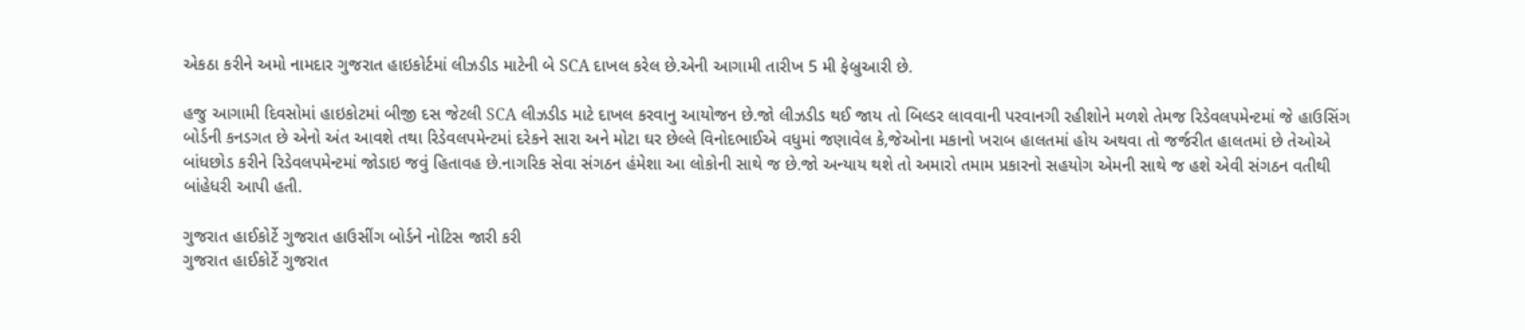એકઠા કરીને અમો નામદાર ગુજરાત હાઇકોર્ટમાં લીઝડીડ માટેની બે SCA દાખલ કરેલ છે.એની આગામી તારીખ 5 મી ફેબ્રુઆરી છે.

હજુ આગામી દિવસોમાં હાઇકોટમાં બીજી દસ જેટલી SCA લીઝડીડ માટે દાખલ કરવાનુ આયોજન છે.જો લીઝડીડ થઈ જાય તો બિલ્ડર લાવવાની પરવાનગી રહીશોને મળશે તેમજ રિડેવલપમેન્ટમાં જે હાઉસિંગ બોર્ડની કનડગત છે એનો અંત આવશે તથા રિડેવલપમેન્ટમાં દરેકને સારા અને મોટા ઘર છેલ્લે વિનોદભાઈએ વધુમાં જણાવેલ કે,જેઓના મકાનો ખરાબ હાલતમાં હોય અથવા તો જર્જરીત હાલતમાં છે તેઓએ બાંધછોડ કરીને રિડેવલપમેન્ટમાં જોડાઇ જવું હિતાવહ છે.નાગરિક સેવા સંગઠન હંમેશા આ લોકોની સાથે જ છે.જો અન્યાય થશે તો અમારો તમામ પ્રકારનો સહયોગ એમની સાથે જ હશે એવી સંગઠન વતીથી બાંહેધરી આપી હતી.

ગુજરાત હાઈકોર્ટે ગુજરાત હાઉસીંગ બોર્ડને નોટિસ જારી કરી
ગુજરાત હાઈકોર્ટે ગુજરાત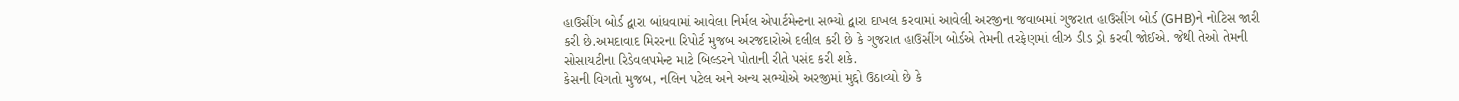હાઉસીંગ બોર્ડ દ્વારા બાંધવામાં આવેલા નિર્મલ એપાર્ટમેન્ટના સભ્યો દ્વારા દાખલ કરવામાં આવેલી અરજીના જવાબમાં ગુજરાત હાઉસીંગ બોર્ડ (GHB)ને નોટિસ જારી કરી છે.અમદાવાદ મિરરના રિપોર્ટ મુજબ અરજદારોએ દલીલ કરી છે કે ગુજરાત હાઉસીંગ બોર્ડએ તેમની તરફેણમાં લીઝ ડીડ ડ્રો કરવી જોઈએ. જેથી તેઓ તેમની સોસાયટીના રિડેવલપમેન્ટ માટે બિલ્ડરને પોતાની રીતે પસંદ કરી શકે.
કેસની વિગતો મુજબ, નલિન પટેલ અને અન્ય સભ્યોએ અરજીમાં મુદ્દો ઉઠાવ્યો છે કે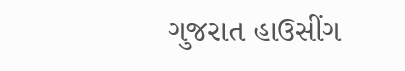ગુજરાત હાઉસીંગ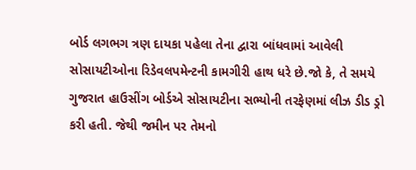બોર્ડ લગભગ ત્રણ દાયકા પહેલા તેના દ્વારા બાંધવામાં આવેલી સોસાયટીઓના રિડેવલપમેન્ટની કામગીરી હાથ ધરે છે.જો કે, તે સમયે ગુજરાત હાઉસીંગ બોર્ડએ સોસાયટીના સભ્યોની તરફેણમાં લીઝ ડીડ ડ્રો કરી હતી. જેથી જમીન પર તેમનો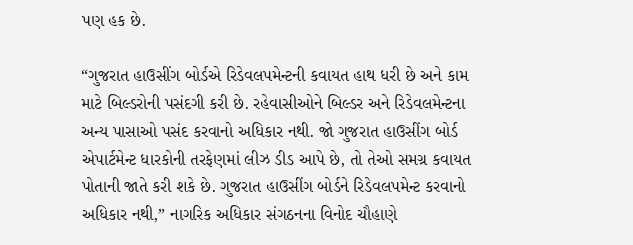પણ હક છે.

“ગુજરાત હાઉસીંગ બોર્ડએ રિડેવલપમેન્ટની કવાયત હાથ ધરી છે અને કામ માટે બિલ્ડરોની પસંદગી કરી છે. રહેવાસીઓને બિલ્ડર અને રિડેવલમેન્ટના અન્ય પાસાઓ પસંદ કરવાનો અધિકાર નથી. જો ગુજરાત હાઉસીંગ બોર્ડ એપાર્ટમેન્ટ ધારકોની તરફેણમાં લીઝ ડીડ આપે છે, તો તેઓ સમગ્ર કવાયત પોતાની જાતે કરી શકે છે. ગુજરાત હાઉસીંગ બોર્ડને રિડેવલપમેન્ટ કરવાનો અધિકાર નથી,” નાગરિક અધિકાર સંગઠનના વિનોદ ચૌહાણે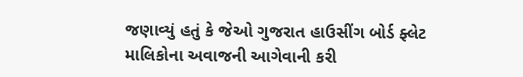જણાવ્યું હતું કે જેઓ ગુજરાત હાઉસીંગ બોર્ડ ફ્લેટ માલિકોના અવાજની આગેવાની કરી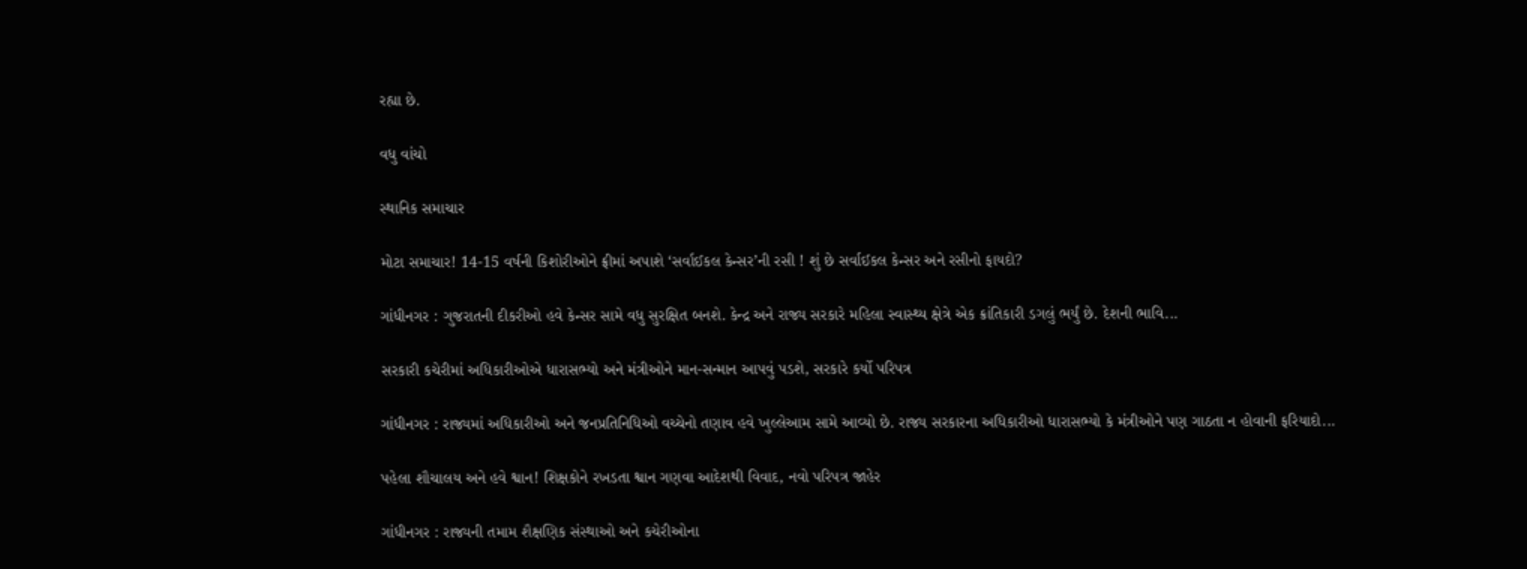રહ્યા છે.

વધુ વાંચો

સ્થાનિક સમાચાર

મોટા સમાચાર! 14-15 વર્ષની કિશોરીઓને ફ્રીમાં અપાશે ‘સર્વાઈકલ કેન્સર’ની રસી ! શું છે સર્વાઈકલ કેન્સર અને રસીનો ફાયદો?

ગાંધીનગર : ગુજરાતની દીકરીઓ હવે કેન્સર સામે વધુ સુરક્ષિત બનશે. કેન્દ્ર અને રાજ્ય સરકારે મહિલા સ્વાસ્થ્ય ક્ષેત્રે એક ક્રાંતિકારી ડગલું ભર્યું છે. દેશની ભાવિ...

સરકારી કચેરીમાં અધિકારીઓએ ધારાસભ્યો અને મંત્રીઓને માન-સન્માન આપવું પડશે, સરકારે કર્યો પરિપત્ર

ગાંધીનગર : રાજ્યમાં અધિકારીઓ અને જનપ્રતિનિધિઓ વચ્ચેનો તણાવ હવે ખુલ્લેઆમ સામે આવ્યો છે. રાજ્ય સરકારના અધિકારીઓ ધારાસભ્યો કે મંત્રીઓને પણ ગાઠતા ન હોવાની ફરિયાદો...

પહેલા શૌચાલય અને હવે શ્વાન! શિક્ષકોને રખડતા શ્વાન ગણવા આદેશથી વિવાદ, નવો પરિપત્ર જાહેર

ગાંધીનગર : રાજ્યની તમામ શૈક્ષણિક સંસ્થાઓ અને કચેરીઓના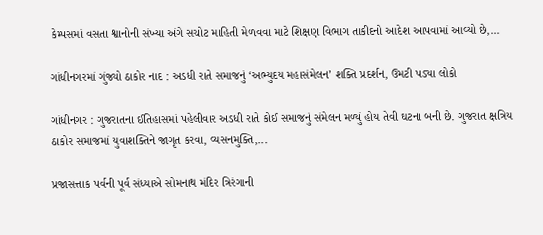કેમ્પસમાં વસતા શ્વાનોની સંખ્યા અંગે સચોટ માહિતી મેળવવા માટે શિક્ષણ વિભાગ તાકીદનો આદેશ આપવામાં આવ્યો છે,...

ગાંધીનગરમાં ગુંજ્યો ઠાકોર નાદ : અડધી રાતે સમાજનું ‘અભ્યુદય મહાસંમેલન’ શક્તિ પ્રદર્શન, ઉમટી પડ્યા લોકો

ગાંધીનગર : ગુજરાતના ઈતિહાસમાં પહેલીવાર અડધી રાતે કોઈ સમાજનું સંમેલન મળ્યું હોય તેવી ઘટના બની છે. ગુજરાત ક્ષત્રિય ઠાકોર સમાજમાં યુવાશક્તિને જાગૃત કરવા, વ્યસનમુક્તિ,...

પ્રજાસત્તાક પર્વની પૂર્વ સંધ્યાએ સોમનાથ મંદિર ત્રિરંગાની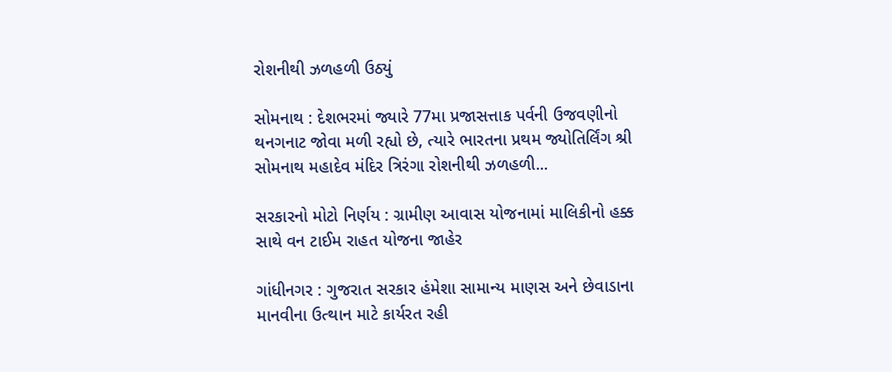રોશનીથી ઝળહળી ઉઠ્યું

સોમનાથ : દેશભરમાં જ્યારે 77મા પ્રજાસત્તાક પર્વની ઉજવણીનો થનગનાટ જોવા મળી રહ્યો છે, ત્યારે ભારતના પ્રથમ જ્યોતિર્લિંગ શ્રી સોમનાથ મહાદેવ મંદિર ત્રિરંગા રોશનીથી ઝળહળી...

સરકારનો મોટો નિર્ણય : ગ્રામીણ આવાસ યોજનામાં માલિકીનો હક્ક સાથે વન ટાઈમ રાહત યોજના જાહેર

ગાંધીનગર : ગુજરાત સરકાર હંમેશા સામાન્ય માણસ અને છેવાડાના માનવીના ઉત્થાન માટે કાર્યરત રહી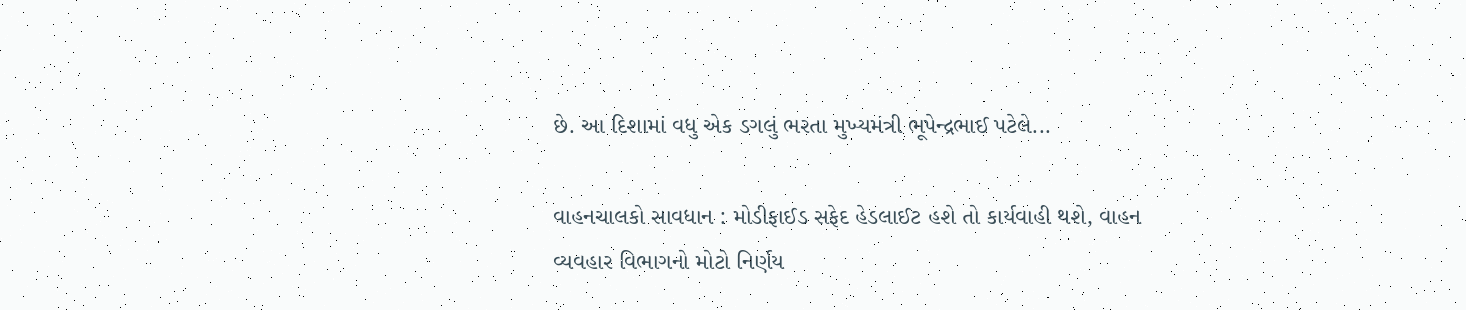છે. આ દિશામાં વધુ એક ડગલું ભરતા મુખ્યમંત્રી ભૂપેન્દ્રભાઈ પટેલે...

વાહનચાલકો સાવધાન : મોડીફાઈડ સફેદ હેડલાઈટ હશે તો કાર્યવાહી થશે, વાહન વ્યવહાર વિભાગનો મોટો નિર્ણય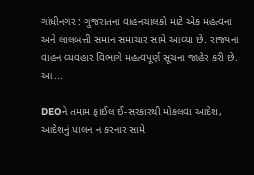ગાંધીનગર : ગુજરાતના વાહનચાલકો માટે એક મહત્વના અને લાલબત્તી સમાન સમાચાર સામે આવ્યા છે. રાજ્યના વાહન વ્યવહાર વિભાગે મહત્વપૂર્ણ સૂચના જાહેર કરી છે. આ...

DEOને તમામ ફાઈલ ઈ-સરકારથી મોકલવા આદેશ, આદેશનું પાલન ન કરનાર સામે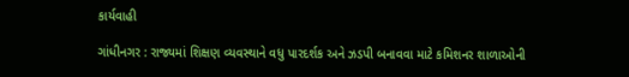કાર્યવાહી

ગાંધીનગર : રાજ્યમાં શિક્ષણ વ્યવસ્થાને વધુ પારદર્શક અને ઝડપી બનાવવા માટે કમિશનર શાળાઓની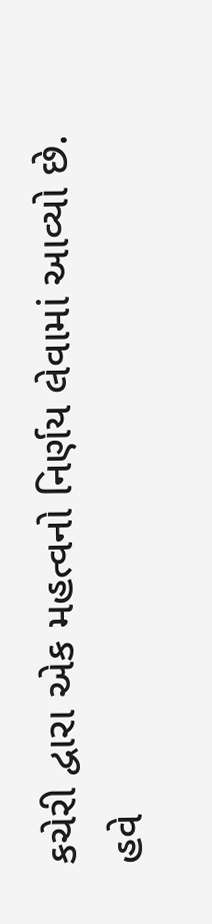કચેરી દ્વારા એક મહત્વનો નિર્ણય લેવામાં આવ્યો છે. હવે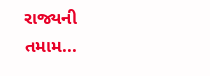રાજ્યની તમામ...